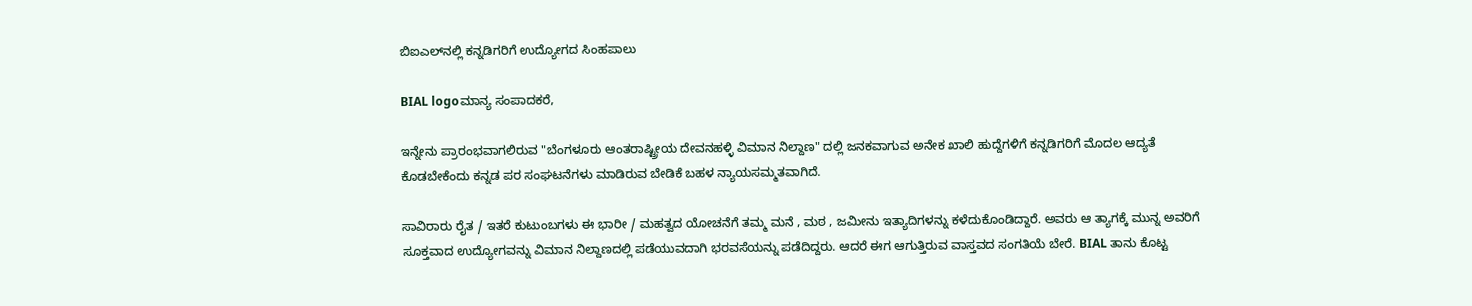ಬಿಐಎಲ್‌ನಲ್ಲಿ ಕನ್ನಡಿಗರಿಗೆ ಉದ್ಯೋಗದ ಸಿಂಹಪಾಲು

BIAL logoಮಾನ್ಯ ಸಂಪಾದಕರೆ,

ಇನ್ನೇನು ಪ್ರಾರಂಭವಾಗಲಿರುವ "ಬೆಂಗಳೂರು ಆಂತರಾಷ್ಟ್ರೀಯ ದೇವನಹಳ್ಳಿ ವಿಮಾನ ನಿಲ್ದಾಣ" ದಲ್ಲಿ ಜನಕವಾಗುವ ಅನೇಕ ಖಾಲಿ ಹುದ್ದೆಗಳಿಗೆ ಕನ್ನಡಿಗರಿಗೆ ಮೊದಲ ಆದ್ಯತೆ ಕೊಡಬೇಕೆಂದು ಕನ್ನಡ ಪರ ಸಂಘಟನೆಗಳು ಮಾಡಿರುವ ಬೇಡಿಕೆ ಬಹಳ ನ್ಯಾಯಸಮ್ಮತವಾಗಿದೆ.

ಸಾವಿರಾರು ರೈತ / ಇತರೆ ಕುಟುಂಬಗಳು ಈ ಭಾರೀ / ಮಹತ್ವದ ಯೋಚನೆಗೆ ತಮ್ಮ ಮನೆ , ಮಠ , ಜಮೀನು ಇತ್ಯಾದಿಗಳನ್ನು ಕಳೆದುಕೊಂಡಿದ್ದಾರೆ. ಅವರು ಆ ತ್ಯಾಗಕ್ಕೆ ಮುನ್ನ ಅವರಿಗೆ ಸೂಕ್ತವಾದ ಉದ್ಯೋಗವನ್ನು ವಿಮಾನ ನಿಲ್ದಾಣದಲ್ಲಿ ಪಡೆಯುವದಾಗಿ ಭರವಸೆಯನ್ನು ಪಡೆದಿದ್ದರು. ಆದರೆ ಈಗ ಆಗುತ್ತಿರುವ ವಾಸ್ತವದ ಸಂಗತಿಯೆ ಬೇರೆ. BIAL ತಾನು ಕೊಟ್ಟ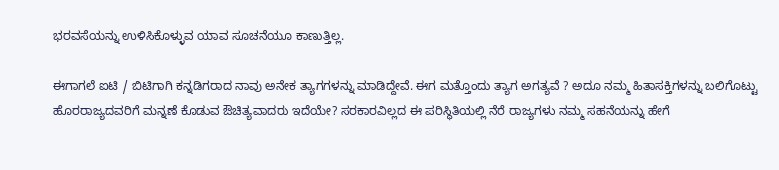ಭರವಸೆಯನ್ನು ಉಳಿಸಿಕೊಳ್ಳುವ ಯಾವ ಸೂಚನೆಯೂ ಕಾಣುತ್ತಿಲ್ಲ.

ಈಗಾಗಲೆ ಐಟಿ / ಬಿಟಿಗಾಗಿ ಕನ್ನಡಿಗರಾದ ನಾವು ಅನೇಕ ತ್ಯಾಗಗಳನ್ನು ಮಾಡಿದ್ದೇವೆ. ಈಗ ಮತ್ತೊಂದು ತ್ಯಾಗ ಅಗತ್ಯವೆ ? ಅದೂ ನಮ್ಮ ಹಿತಾಸಕ್ತಿಗಳನ್ನು ಬಲಿಗೊಟ್ಟು ಹೊರರಾಜ್ಯದವರಿಗೆ ಮನ್ನಣೆ ಕೊಡುವ ಔಚಿತ್ಯವಾದರು ಇದೆಯೇ? ಸರಕಾರವಿಲ್ಲದ ಈ ಪರಿಸ್ಥಿತಿಯಲ್ಲಿ ನೆರೆ ರಾಜ್ಯಗಳು ನಮ್ಮ ಸಹನೆಯನ್ನು ಹೇಗೆ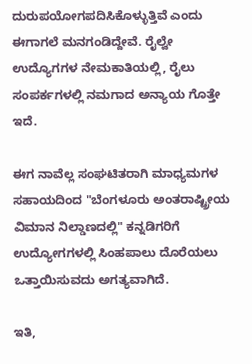ದುರುಪಯೋಗಪದಿಸಿಕೊಳ್ಳುತ್ತಿವೆ ಎಂದು ಈಗಾಗಲೆ ಮನಗಂಡಿದ್ದೇವೆ. ರೈಲ್ವೇ ಉದ್ಯೊಗಗಳ ನೇಮಕಾತಿಯಲ್ಲಿ, ರೈಲು ಸಂಪರ್ಕಗಳಲ್ಲಿ ನಮಗಾದ ಅನ್ಯಾಯ ಗೊತ್ತೇ ಇದೆ.

ಈಗ ನಾವೆಲ್ಲ ಸಂಘಟಿತರಾಗಿ ಮಾಧ್ಯಮಗಳ ಸಹಾಯದಿಂದ "ಬೆಂಗಳೂರು ಅಂತರಾಷ್ಟ್ರೀಯ ವಿಮಾನ ನಿಲ್ಡಾಣದಲ್ಲಿ" ಕನ್ನಡಿಗರಿಗೆ ಉದ್ಯೋಗಗಳಲ್ಲಿ ಸಿಂಹಪಾಲು ದೊರೆಯಲು ಒತ್ತಾಯಿಸುವದು ಅಗತ್ಯವಾಗಿದೆ.

ಇತಿ,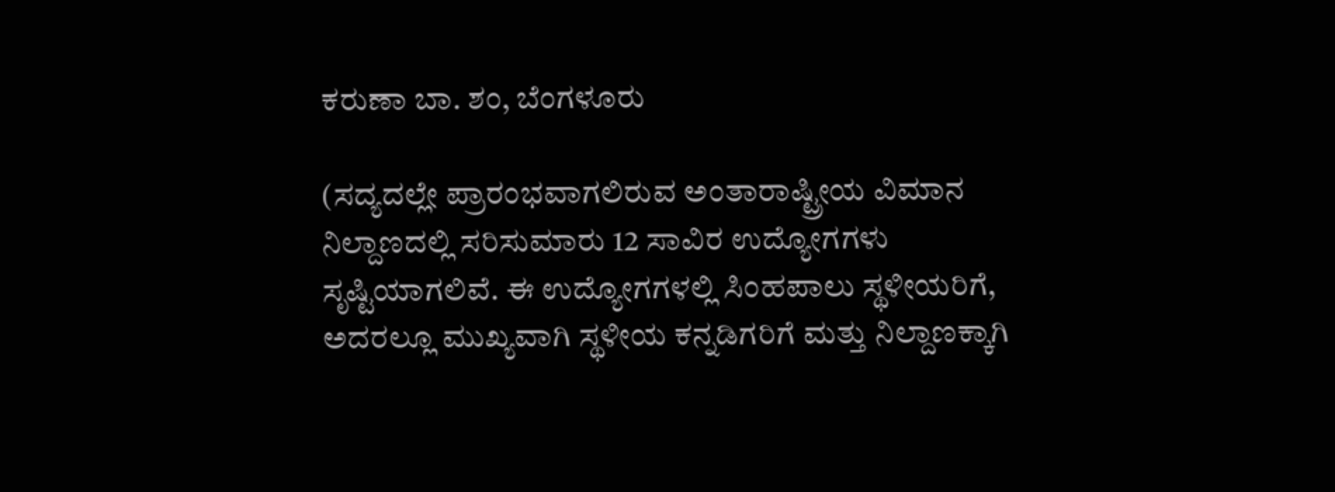ಕರುಣಾ ಬಾ. ಶಂ, ಬೆಂಗಳೂರು

(ಸದ್ಯದಲ್ಲೇ ಪ್ರಾರಂಭವಾಗಲಿರುವ ಅಂತಾರಾಷ್ಟ್ರೀಯ ವಿಮಾನ ನಿಲ್ದಾಣದಲ್ಲಿ ಸರಿಸುಮಾರು 12 ಸಾವಿರ ಉದ್ಯೋಗಗಳು ಸೃಷ್ಟಿಯಾಗಲಿವೆ. ಈ ಉದ್ಯೋಗಗಳಲ್ಲಿ ಸಿಂಹಪಾಲು ಸ್ಥಳೀಯರಿಗೆ, ಅದರಲ್ಲೂ ಮುಖ್ಯವಾಗಿ ಸ್ಥಳೀಯ ಕನ್ನಡಿಗರಿಗೆ ಮತ್ತು ನಿಲ್ದಾಣಕ್ಕಾಗಿ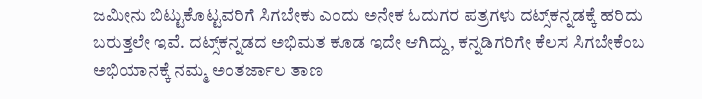ಜಮೀನು ಬಿಟ್ಟುಕೊಟ್ಟವರಿಗೆ ಸಿಗಬೇಕು ಎಂದು ಅನೇಕ ಓದುಗರ ಪತ್ರಗಳು ದಟ್ಸ್‌ಕನ್ನಡಕ್ಕೆ ಹರಿದು ಬರುತ್ತಲೇ ಇವೆ. ದಟ್ಸ್‌ಕನ್ನಡದ ಅಭಿಮತ ಕೂಡ ಇದೇ ಆಗಿದ್ದು, ಕನ್ನಡಿಗರಿಗೇ ಕೆಲಸ ಸಿಗಬೇಕೆಂಬ ಅಭಿಯಾನಕ್ಕೆ ನಮ್ಮ ಅಂತರ್ಜಾಲ ತಾಣ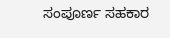ಸಂಪೂರ್ಣ ಸಹಕಾರ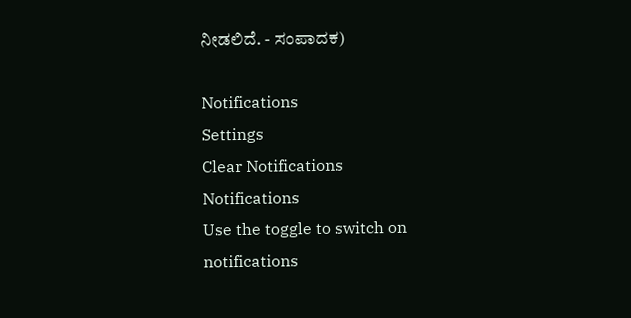ನೀಡಲಿದೆ. - ಸಂಪಾದಕ)

Notifications
Settings
Clear Notifications
Notifications
Use the toggle to switch on notifications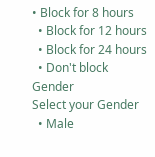• Block for 8 hours
  • Block for 12 hours
  • Block for 24 hours
  • Don't block
Gender
Select your Gender
  • Male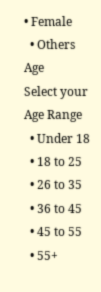• Female
  • Others
Age
Select your Age Range
  • Under 18
  • 18 to 25
  • 26 to 35
  • 36 to 45
  • 45 to 55
  • 55+